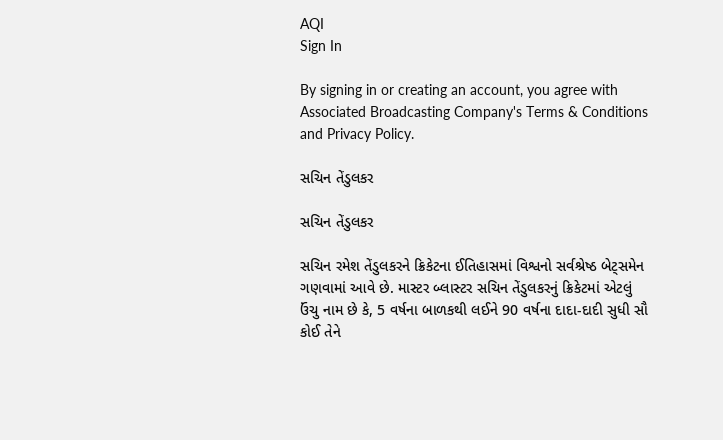AQI
Sign In

By signing in or creating an account, you agree with Associated Broadcasting Company's Terms & Conditions and Privacy Policy.

સચિન તેંડુલકર

સચિન તેંડુલકર

સચિન રમેશ તેંડુલકરને ક્રિકેટના ઈતિહાસમાં વિશ્વનો સર્વશ્રેષ્ઠ બેટ્સમેન ગણવામાં આવે છે. માસ્ટર બ્લાસ્ટર સચિન તેંડુલકરનું ક્રિકેટમાં એટલું ઉંચુ નામ છે કે, 5 વર્ષના બાળકથી લઈને 90 વર્ષના દાદા-દાદી સુધી સૌ કોઈ તેને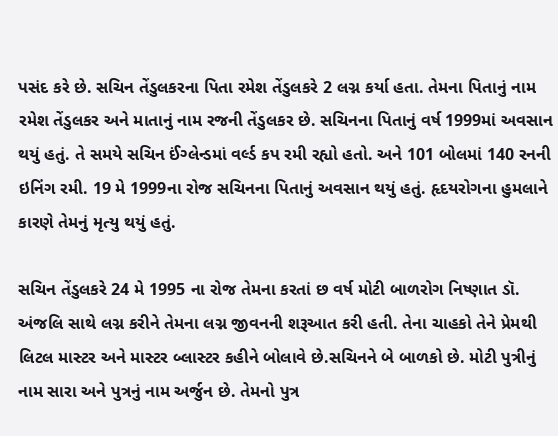પસંદ કરે છે. સચિન તેંડુલકરના પિતા રમેશ તેંડુલકરે 2 લગ્ન કર્યા હતા. તેમના પિતાનું નામ રમેશ તેંડુલકર અને માતાનું નામ રજની તેંડુલકર છે. સચિનના પિતાનું વર્ષ 1999માં અવસાન થયું હતું. તે સમયે સચિન ઈંગ્લેન્ડમાં વર્લ્ડ કપ રમી રહ્યો હતો. અને 101 બોલમાં 140 રનની ઇનિંગ રમી. 19 મે 1999ના રોજ સચિનના પિતાનું અવસાન થયું હતું. હૃદયરોગના હુમલાને કારણે તેમનું મૃત્યુ થયું હતું.

સચિન તેંડુલકરે 24 મે 1995 ના રોજ તેમના કરતાં છ વર્ષ મોટી બાળરોગ નિષ્ણાત ડૉ. અંજલિ સાથે લગ્ન કરીને તેમના લગ્ન જીવનની શરૂઆત કરી હતી. તેના ચાહકો તેને પ્રેમથી લિટલ માસ્ટર અને માસ્ટર બ્લાસ્ટર કહીને બોલાવે છે.સચિનને બે બાળકો છે. મોટી પુત્રીનું નામ સારા અને પુત્રનું નામ અર્જુન છે. તેમનો પુત્ર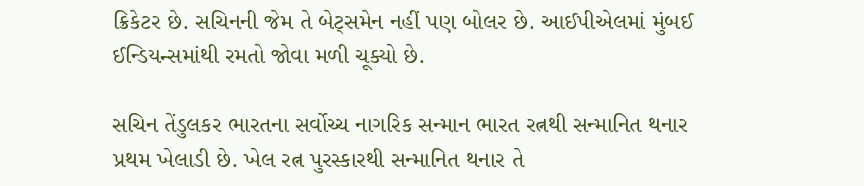ક્રિકેટર છે. સચિનની જેમ તે બેટ્સમેન નહીં પણ બોલર છે. આઈપીએલમાં મુંબઈ ઈન્ડિયન્સમાંથી રમતો જોવા મળી ચૂક્યો છે.

સચિન તેંડુલકર ભારતના સર્વોચ્ચ નાગરિક સન્માન ભારત રત્નથી સન્માનિત થનાર પ્રથમ ખેલાડી છે. ખેલ રત્ન પુરસ્કારથી સન્માનિત થનાર તે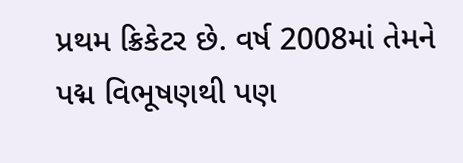પ્રથમ ક્રિકેટર છે. વર્ષ 2008માં તેમને પદ્મ વિભૂષણથી પણ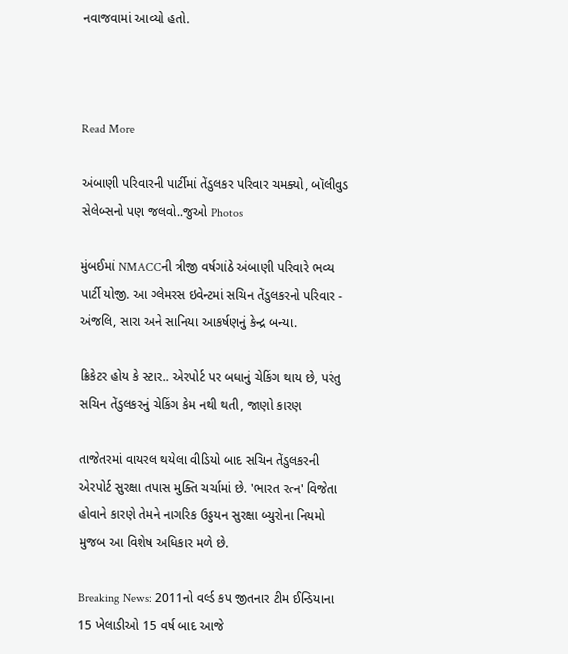નવાજવામાં આવ્યો હતો.



Read More

અંબાણી પરિવારની પાર્ટીમાં તેંડુલકર પરિવાર ચમક્યો, બૉલીવુડ સેલેબ્સનો પણ જલવો..જુઓ Photos

મુંબઈમાં NMACCની ત્રીજી વર્ષગાંઠે અંબાણી પરિવારે ભવ્ય પાર્ટી યોજી. આ ગ્લેમરસ ઇવેન્ટમાં સચિન તેંડુલકરનો પરિવાર - અંજલિ, સારા અને સાનિયા આકર્ષણનું કેન્દ્ર બન્યા.

ક્રિકેટર હોય કે સ્ટાર.. એરપોર્ટ પર બધાનું ચેકિંગ થાય છે, પરંતુ સચિન તેંડુલકરનું ચેકિંગ કેમ નથી થતી, જાણો કારણ

તાજેતરમાં વાયરલ થયેલા વીડિયો બાદ સચિન તેંડુલકરની એરપોર્ટ સુરક્ષા તપાસ મુક્તિ ચર્ચામાં છે. 'ભારત રત્ન' વિજેતા હોવાને કારણે તેમને નાગરિક ઉડ્ડયન સુરક્ષા બ્યુરોના નિયમો મુજબ આ વિશેષ અધિકાર મળે છે.

Breaking News: 2011નો વર્લ્ડ કપ જીતનાર ટીમ ઈન્ડિયાના 15 ખેલાડીઓ 15 વર્ષ બાદ આજે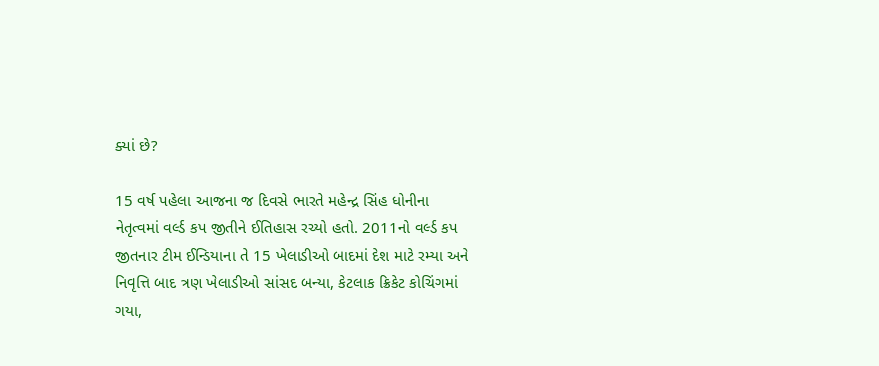ક્યાં છે?

15 વર્ષ પહેલા આજના જ દિવસે ભારતે મહેન્દ્ર સિંહ ધોનીના નેતૃત્વમાં વર્લ્ડ કપ જીતીને ઈતિહાસ રચ્યો હતો. 2011નો વર્લ્ડ કપ જીતનાર ટીમ ઈન્ડિયાના તે 15 ખેલાડીઓ બાદમાં દેશ માટે રમ્યા અને નિવૃત્તિ બાદ ત્રણ ખેલાડીઓ સાંસદ બન્યા, કેટલાક ક્રિકેટ કોચિંગમાં ગયા,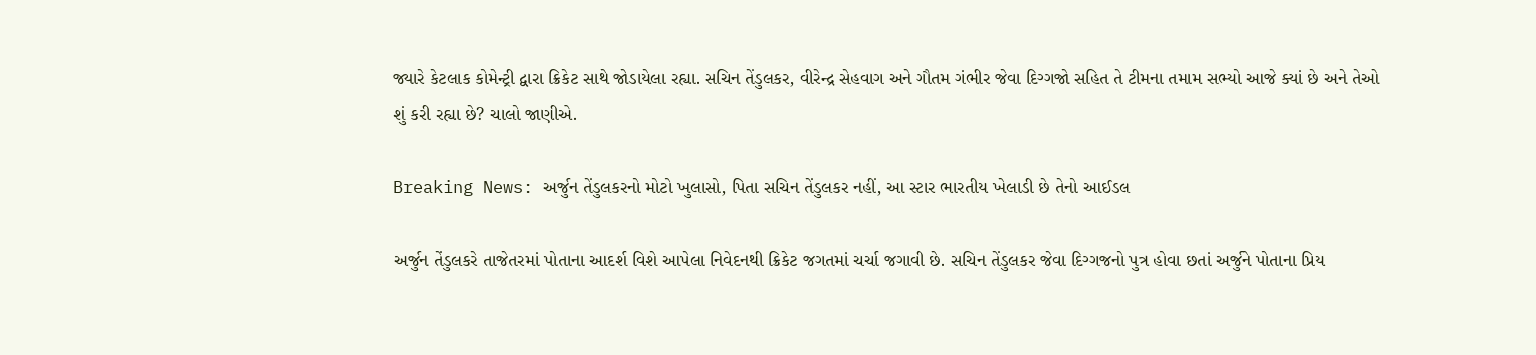જ્યારે કેટલાક કોમેન્ટ્રી દ્વારા ક્રિકેટ સાથે જોડાયેલા રહ્યા. સચિન તેંડુલકર, વીરેન્દ્ર સેહવાગ અને ગૌતમ ગંભીર જેવા દિગ્ગજો સહિત તે ટીમના તમામ સભ્યો આજે ક્યાં છે અને તેઓ શું કરી રહ્યા છે? ચાલો જાણીએ.

Breaking News: અર્જુન તેંડુલકરનો મોટો ખુલાસો, પિતા સચિન તેંડુલકર નહીં, આ સ્ટાર ભારતીય ખેલાડી છે તેનો આઈડલ

અર્જુન તેંડુલકરે તાજેતરમાં પોતાના આદર્શ વિશે આપેલા નિવેદનથી ક્રિકેટ જગતમાં ચર્ચા જગાવી છે. સચિન તેંડુલકર જેવા દિગ્ગજનો પુત્ર હોવા છતાં અર્જુને પોતાના પ્રિય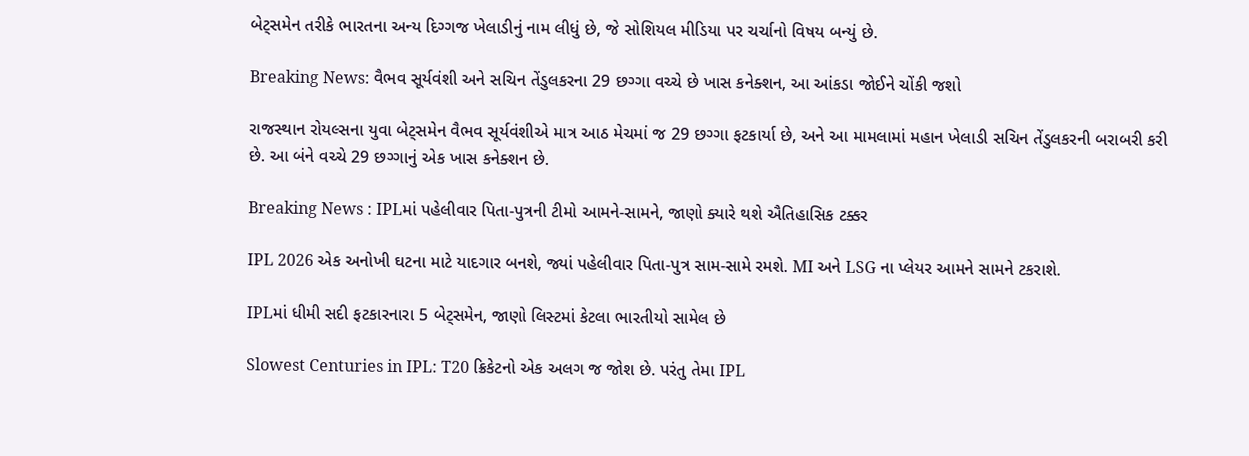બેટ્સમેન તરીકે ભારતના અન્ય દિગ્ગજ ખેલાડીનું નામ લીધું છે, જે સોશિયલ મીડિયા પર ચર્ચાનો વિષય બન્યું છે.

Breaking News: વૈભવ સૂર્યવંશી અને સચિન તેંડુલકરના 29 છગ્ગા વચ્ચે છે ખાસ કનેક્શન, આ આંકડા જોઈને ચોંકી જશો

રાજસ્થાન રોયલ્સના યુવા બેટ્સમેન વૈભવ સૂર્યવંશીએ માત્ર આઠ મેચમાં જ 29 છગ્ગા ફટકાર્યા છે, અને આ મામલામાં મહાન ખેલાડી સચિન તેંડુલકરની બરાબરી કરી છે. આ બંને વચ્ચે 29 છગ્ગાનું એક ખાસ કનેક્શન છે.

Breaking News : IPLમાં પહેલીવાર પિતા-પુત્રની ટીમો આમને-સામને, જાણો ક્યારે થશે ઐતિહાસિક ટક્કર

IPL 2026 એક અનોખી ઘટના માટે યાદગાર બનશે, જ્યાં પહેલીવાર પિતા-પુત્ર સામ-સામે રમશે. MI અને LSG ના પ્લેયર આમને સામને ટકરાશે.

IPLમાં ધીમી સદી ફટકારનારા 5 બેટ્સમેન, જાણો લિસ્ટમાં કેટલા ભારતીયો સામેલ છે

Slowest Centuries in IPL: T20 ક્રિકેટનો એક અલગ જ જોશ છે. પરંતુ તેમા IPL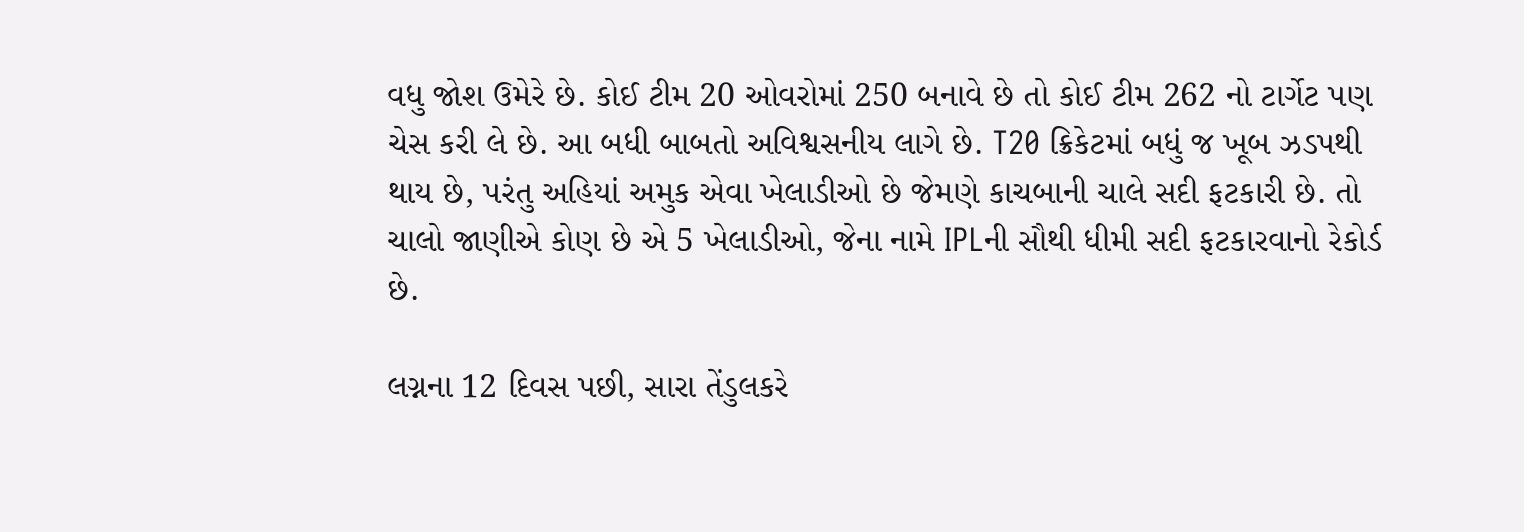વધુ જોશ ઉમેરે છે. કોઈ ટીમ 20 ઓવરોમાં 250 બનાવે છે તો કોઈ ટીમ 262 નો ટાર્ગેટ પણ ચેસ કરી લે છે. આ બધી બાબતો અવિશ્વસનીય લાગે છે. T20 ક્રિકેટમાં બધું જ ખૂબ ઝડપથી થાય છે, પરંતુ અહિયાં અમુક એવા ખેલાડીઓ છે જેમણે કાચબાની ચાલે સદી ફટકારી છે. તો ચાલો જાણીએ કોણ છે એ 5 ખેલાડીઓ, જેના નામે IPLની સૌથી ધીમી સદી ફટકારવાનો રેકોર્ડ છે.

લગ્નના 12 દિવસ પછી, સારા તેંડુલકરે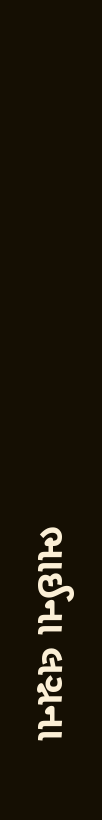ભાઈના લગ્નના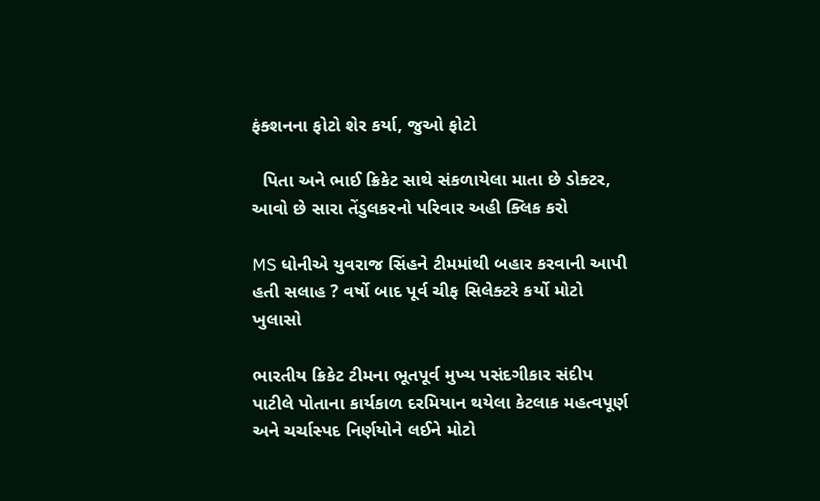ફંક્શનના ફોટો શેર કર્યા, જુઓ ફોટો

  પિતા અને ભાઈ ક્રિકેટ સાથે સંકળાયેલા માતા છે ડોક્ટર, આવો છે સારા તેંડુલકરનો પરિવાર અહી ક્લિક કરો

MS ધોનીએ યુવરાજ સિંહને ટીમમાંથી બહાર કરવાની આપી હતી સલાહ ? વર્ષો બાદ પૂર્વ ચીફ સિલેક્ટરે કર્યો મોટો ખુલાસો

ભારતીય ક્રિકેટ ટીમના ભૂતપૂર્વ મુખ્ય પસંદગીકાર સંદીપ પાટીલે પોતાના કાર્યકાળ દરમિયાન થયેલા કેટલાક મહત્વપૂર્ણ અને ચર્ચાસ્પદ નિર્ણયોને લઈને મોટો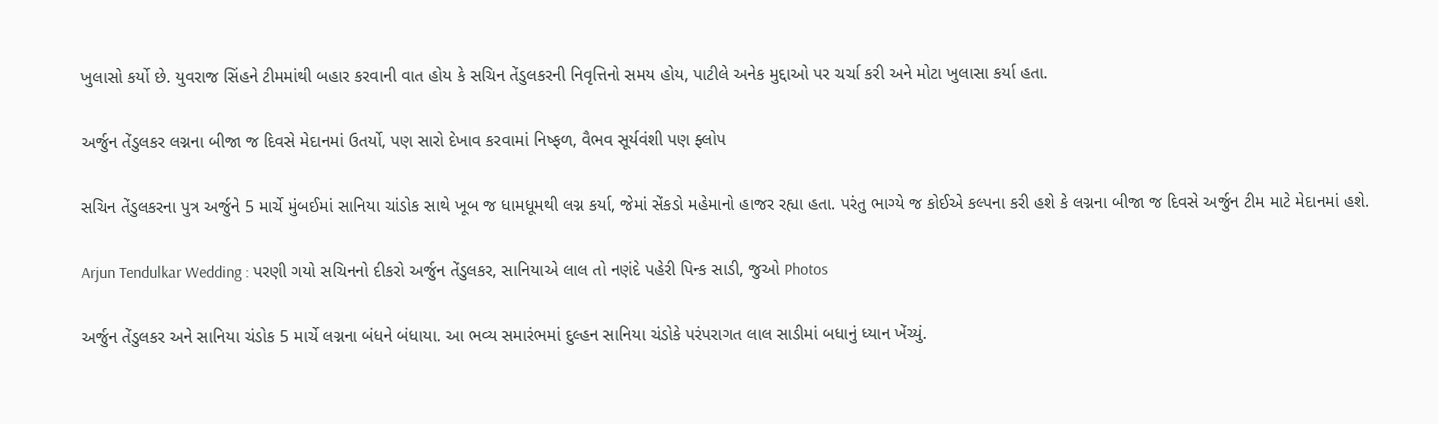ખુલાસો કર્યો છે. યુવરાજ સિંહને ટીમમાંથી બહાર કરવાની વાત હોય કે સચિન તેંડુલકરની નિવૃત્તિનો સમય હોય, પાટીલે અનેક મુદ્દાઓ પર ચર્ચા કરી અને મોટા ખુલાસા કર્યા હતા.

અર્જુન તેંડુલકર લગ્નના બીજા જ દિવસે મેદાનમાં ઉતર્યો, પણ સારો દેખાવ કરવામાં નિષ્ફળ, વૈભવ સૂર્યવંશી પણ ફ્લોપ

સચિન તેંડુલકરના પુત્ર અર્જુને 5 માર્ચે મુંબઈમાં સાનિયા ચાંડોક સાથે ખૂબ જ ધામધૂમથી લગ્ન કર્યા, જેમાં સેંકડો મહેમાનો હાજર રહ્યા હતા. પરંતુ ભાગ્યે જ કોઈએ કલ્પના કરી હશે કે લગ્નના બીજા જ દિવસે અર્જુન ટીમ માટે મેદાનમાં હશે.

Arjun Tendulkar Wedding : પરણી ગયો સચિનનો દીકરો અર્જુન તેંડુલકર, સાનિયાએ લાલ તો નણંદે પહેરી પિન્ક સાડી, જુઓ Photos

અર્જુન તેંડુલકર અને સાનિયા ચંડોક 5 માર્ચે લગ્નના બંધને બંધાયા. આ ભવ્ય સમારંભમાં દુલ્હન સાનિયા ચંડોકે પરંપરાગત લાલ સાડીમાં બધાનું ધ્યાન ખેંચ્યું.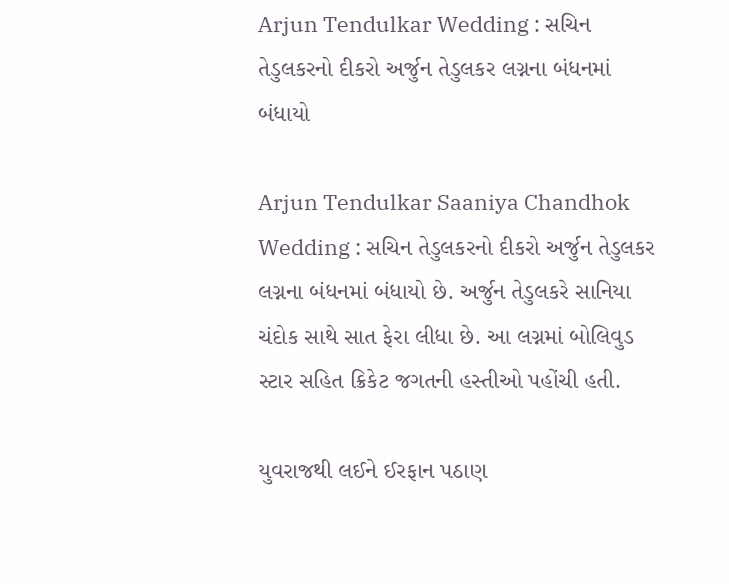Arjun Tendulkar Wedding : સચિન તેડુલકરનો દીકરો અર્જુન તેડુલકર લગ્નના બંધનમાં બંધાયો

Arjun Tendulkar Saaniya Chandhok Wedding : સચિન તેડુલકરનો દીકરો અર્જુન તેડુલકર લગ્નના બંધનમાં બંધાયો છે. અર્જુન તેડુલકરે સાનિયા ચંદોક સાથે સાત ફેરા લીધા છે. આ લગ્નમાં બોલિવુડ સ્ટાર સહિત ક્રિકેટ જગતની હસ્તીઓ પહોંચી હતી.

યુવરાજથી લઈને ઈરફાન પઠાણ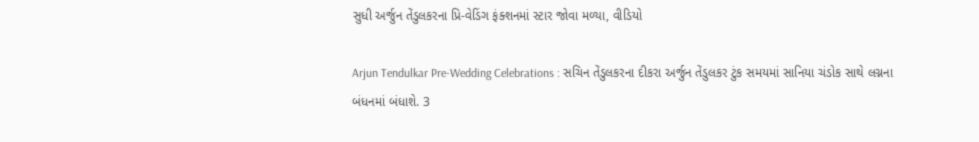સુધી અર્જુન તેંડુલકરના પ્રિ-વેડિંગ ફંક્શનમાં સ્ટાર જોવા મળ્યા, વીડિયો

Arjun Tendulkar Pre-Wedding Celebrations : સચિન તેંડુલકરના દીકરા અર્જુન તેંડુલકર ટુંક સમયમાં સાનિયા ચંડોક સાથે લગ્નના બંધનમાં બંધાશે. 3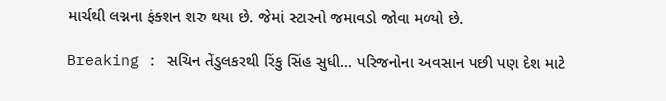માર્ચથી લગ્નના ફંક્શન શરુ થયા છે. જેમાં સ્ટારનો જમાવડો જોવા મળ્યો છે.

Breaking : સચિન તેંડુલકરથી રિંકુ સિંહ સુધી… પરિજનોના અવસાન પછી પણ દેશ માટે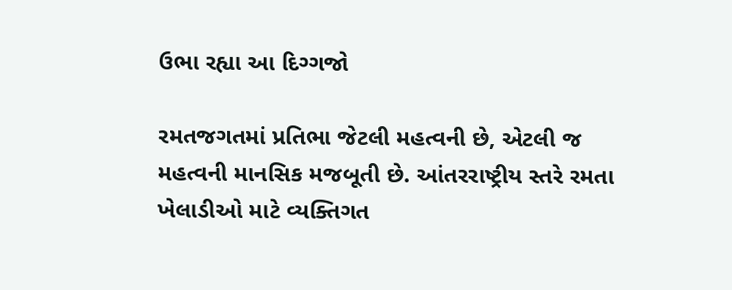ઉભા રહ્યા આ દિગ્ગજો

રમતજગતમાં પ્રતિભા જેટલી મહત્વની છે, એટલી જ મહત્વની માનસિક મજબૂતી છે. આંતરરાષ્ટ્રીય સ્તરે રમતા ખેલાડીઓ માટે વ્યક્તિગત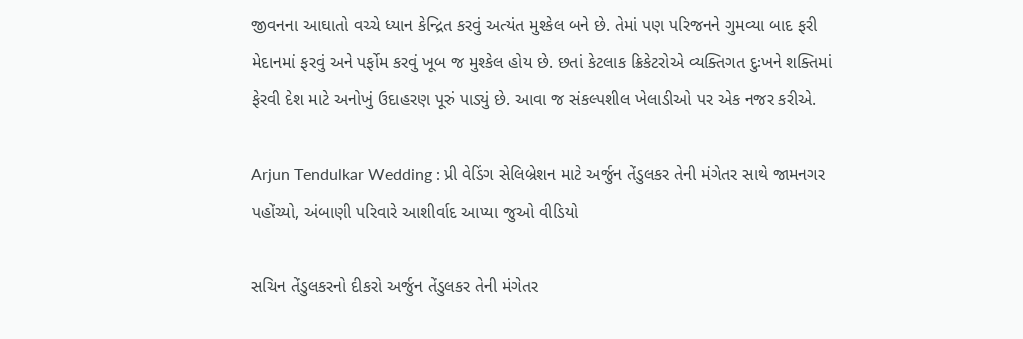જીવનના આઘાતો વચ્ચે ધ્યાન કેન્દ્રિત કરવું અત્યંત મુશ્કેલ બને છે. તેમાં પણ પરિજનને ગુમવ્યા બાદ ફરી મેદાનમાં ફરવું અને પર્ફોમ કરવું ખૂબ જ મુશ્કેલ હોય છે. છતાં કેટલાક ક્રિકેટરોએ વ્યક્તિગત દુઃખને શક્તિમાં ફેરવી દેશ માટે અનોખું ઉદાહરણ પૂરું પાડ્યું છે. આવા જ સંકલ્પશીલ ખેલાડીઓ પર એક નજર કરીએ.

Arjun Tendulkar Wedding : પ્રી વેડિંગ સેલિબ્રેશન માટે અર્જુન તેંડુલકર તેની મંગેતર સાથે જામનગર પહોંચ્યો, અંબાણી પરિવારે આશીર્વાદ આપ્યા જુઓ વીડિયો

સચિન તેંડુલકરનો દીકરો અર્જુન તેંડુલકર તેની મંગેતર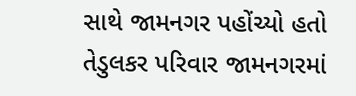સાથે જામનગર પહોંચ્યો હતો તેડુલકર પરિવાર જામનગરમાં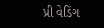પ્રી વેડિંગ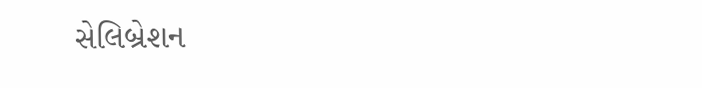સેલિબ્રેશન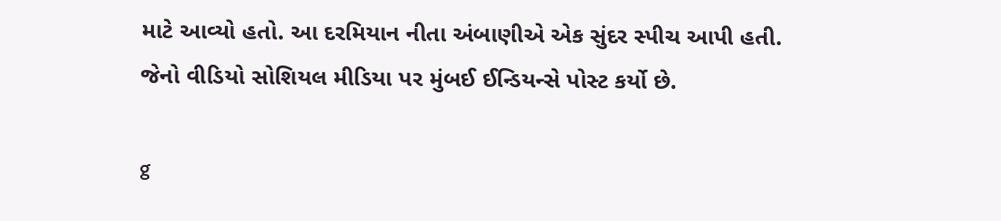માટે આવ્યો હતો. આ દરમિયાન નીતા અંબાણીએ એક સુંદર સ્પીચ આપી હતી. જેનો વીડિયો સોશિયલ મીડિયા પર મુંબઈ ઈન્ડિયન્સે પોસ્ટ કર્યો છે.

g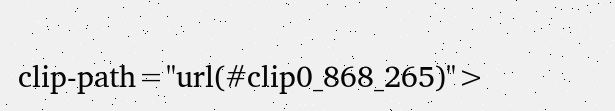clip-path="url(#clip0_868_265)">